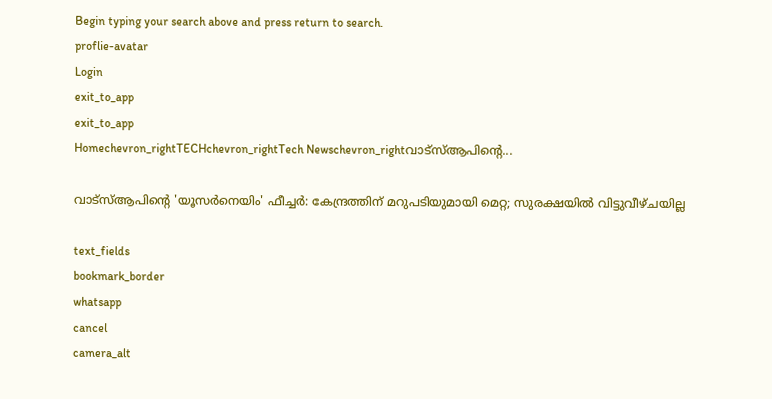Begin typing your search above and press return to search.
proflie-avatar
Login
exit_to_app
exit_to_app
Homechevron_rightTECHchevron_rightTech Newschevron_rightവാട്‌സ്ആപിന്റെ...

വാട്‌സ്ആപിന്റെ 'യൂസർനെയിം' ഫീച്ചർ: കേന്ദ്രത്തിന് മറുപടിയുമായി മെറ്റ; സുരക്ഷയിൽ വിട്ടുവീഴ്ചയില്ല

text_fields
bookmark_border
whatsapp
cancel
camera_alt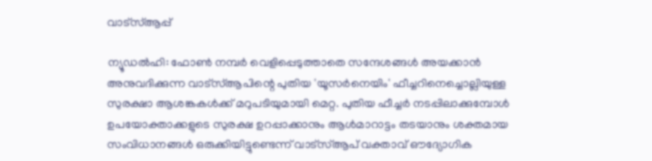വാട്‌സ്ആപ്പ്

ന്യൂഡൽഹി: ഫോൺ നമ്പർ വെളിപ്പെടുത്താതെ സന്ദേശങ്ങൾ അയക്കാൻ അനുവദിക്കുന്ന വാട്‌സ്ആപിന്റെ പുതിയ 'യൂസർനെയിം' ഫീച്ചറിനെച്ചൊല്ലിയുള്ള സുരക്ഷാ ആശങ്കകൾക്ക് മറുപടിയുമായി മെറ്റ. പുതിയ ഫീച്ചർ നടപ്പിലാക്കുമ്പോൾ ഉപയോക്താക്കളുടെ സുരക്ഷ ഉറപ്പാക്കാനും ആൾമാറാട്ടം തടയാനും ശക്തമായ സംവിധാനങ്ങൾ ഒരുക്കിയിട്ടുണ്ടെന്ന് വാട്‌സ്ആപ് വക്താവ് ഔദ്യോഗിക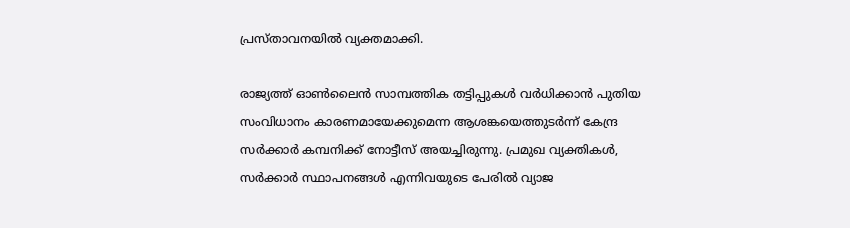പ്രസ്താവനയിൽ വ്യക്തമാക്കി.

രാജ്യത്ത് ഓൺലൈൻ സാമ്പത്തിക തട്ടിപ്പുകൾ വർധിക്കാൻ പുതിയ സംവിധാനം കാരണമായേക്കുമെന്ന ആശങ്കയെത്തുടർന്ന് കേന്ദ്ര സർക്കാർ കമ്പനിക്ക് നോട്ടീസ് അയച്ചിരുന്നു. പ്രമുഖ വ്യക്തികൾ, സർക്കാർ സ്ഥാപനങ്ങൾ എന്നിവയുടെ പേരിൽ വ്യാജ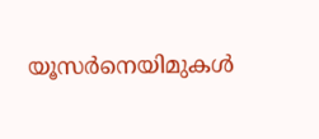യൂസർനെയിമുകൾ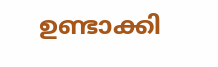ഉണ്ടാക്കി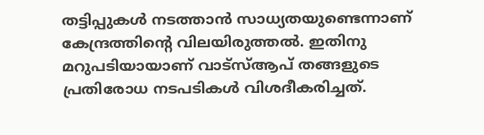തട്ടിപ്പുകൾ നടത്താൻ സാധ്യതയുണ്ടെന്നാണ് കേന്ദ്രത്തിന്റെ വിലയിരുത്തൽ. ഇതിനു മറുപടിയായാണ് വാട്‌സ്ആപ് തങ്ങളുടെ പ്രതിരോധ നടപടികൾ വിശദീകരിച്ചത്.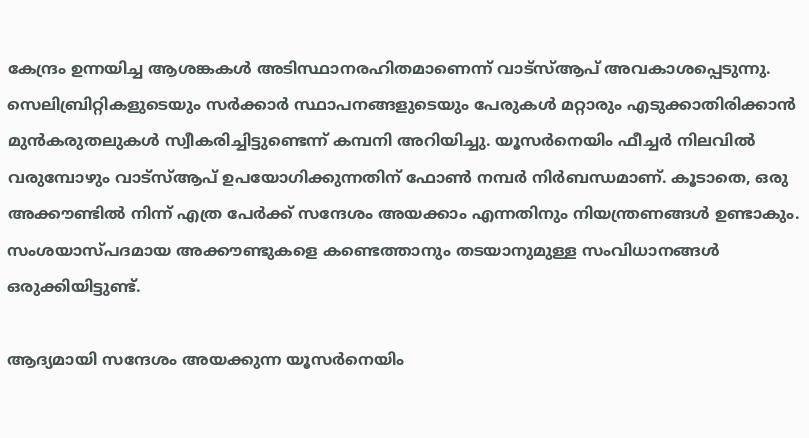കേന്ദ്രം ഉന്നയിച്ച ആശങ്കകൾ അടിസ്ഥാനരഹിതമാണെന്ന് വാട്‌സ്ആപ് അവകാശപ്പെടുന്നു. സെലിബ്രിറ്റികളുടെയും സർക്കാർ സ്ഥാപനങ്ങളുടെയും പേരുകൾ മറ്റാരും എടുക്കാതിരിക്കാൻ മുൻകരുതലുകൾ സ്വീകരിച്ചിട്ടുണ്ടെന്ന് കമ്പനി അറിയിച്ചു. യൂസർനെയിം ഫീച്ചർ നിലവിൽ വരുമ്പോഴും വാട്‌സ്ആപ് ഉപയോഗിക്കുന്നതിന് ഫോൺ നമ്പർ നിർബന്ധമാണ്. കൂടാതെ, ഒരു അക്കൗണ്ടിൽ നിന്ന് എത്ര പേർക്ക് സന്ദേശം അയക്കാം എന്നതിനും നിയന്ത്രണങ്ങൾ ഉണ്ടാകും. സംശയാസ്പദമായ അക്കൗണ്ടുകളെ കണ്ടെത്താനും തടയാനുമുള്ള സംവിധാനങ്ങൾ ഒരുക്കിയിട്ടുണ്ട്.

ആദ്യമായി സന്ദേശം അയക്കുന്ന യൂസർനെയിം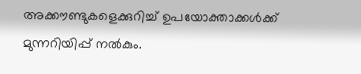അക്കൗണ്ടുകളെക്കുറിച്ച് ഉപയോക്താക്കൾക്ക് മുന്നറിയിപ്പ് നൽകും.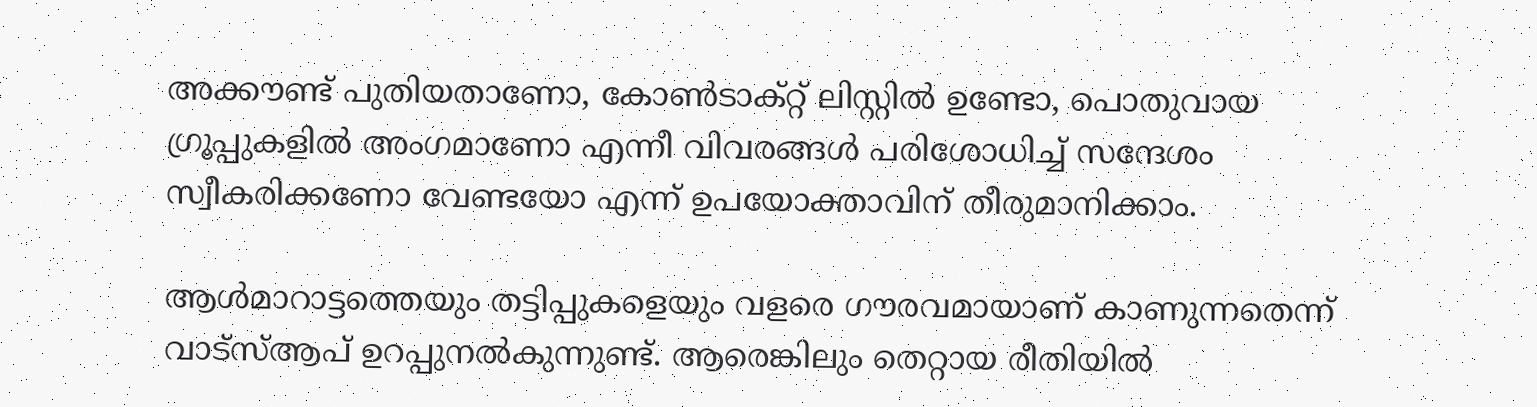അക്കൗണ്ട് പുതിയതാണോ, കോൺടാക്റ്റ് ലിസ്റ്റിൽ ഉണ്ടോ, പൊതുവായ ഗ്രൂപ്പുകളിൽ അംഗമാണോ എന്നീ വിവരങ്ങൾ പരിശോധിച്ച് സന്ദേശം സ്വീകരിക്കണോ വേണ്ടയോ എന്ന് ഉപയോക്താവിന് തീരുമാനിക്കാം.

ആൾമാറാട്ടത്തെയും തട്ടിപ്പുകളെയും വളരെ ഗൗരവമായാണ് കാണുന്നതെന്ന് വാട്‌സ്ആപ് ഉറപ്പുനൽകുന്നുണ്ട്. ആരെങ്കിലും തെറ്റായ രീതിയിൽ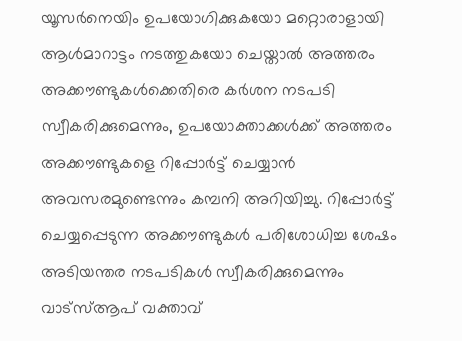യൂസർനെയിം ഉപയോഗിക്കുകയോ മറ്റൊരാളായി ആൾമാറാട്ടം നടത്തുകയോ ചെയ്താൽ അത്തരം അക്കൗണ്ടുകൾക്കെതിരെ കർശന നടപടി സ്വീകരിക്കുമെന്നും, ഉപയോക്താക്കൾക്ക് അത്തരം അക്കൗണ്ടുകളെ റിപ്പോർട്ട് ചെയ്യാൻ അവസരമുണ്ടെന്നും കമ്പനി അറിയിച്ചു. റിപ്പോർട്ട് ചെയ്യപ്പെടുന്ന അക്കൗണ്ടുകൾ പരിശോധിച്ച ശേഷം അടിയന്തര നടപടികൾ സ്വീകരിക്കുമെന്നും വാട്‌സ്ആപ് വക്താവ്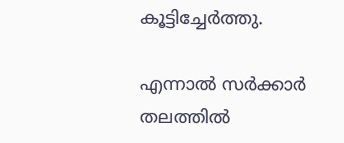കൂട്ടിച്ചേർത്തു.

എന്നാൽ സർക്കാർ തലത്തിൽ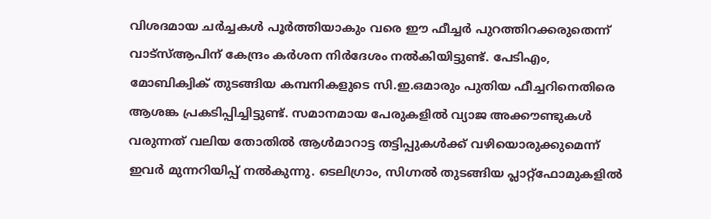വിശദമായ ചർച്ചകൾ പൂർത്തിയാകും വരെ ഈ ഫീച്ചർ പുറത്തിറക്കരുതെന്ന് വാട്‌സ്ആപിന് കേന്ദ്രം കർശന നിർദേശം നൽകിയിട്ടുണ്ട്. പേടിഎം, മോബിക്വിക് തുടങ്ങിയ കമ്പനികളുടെ സി.ഇ.ഒമാരും പുതിയ ഫീച്ചറിനെതിരെ ആശങ്ക പ്രകടിപ്പിച്ചിട്ടുണ്ട്. സമാനമായ പേരുകളിൽ വ്യാജ അക്കൗണ്ടുകൾ വരുന്നത് വലിയ തോതിൽ ആൾമാറാട്ട തട്ടിപ്പുകൾക്ക് വഴിയൊരുക്കുമെന്ന് ഇവർ മുന്നറിയിപ്പ് നൽകുന്നു. ടെലിഗ്രാം, സിഗ്നൽ തുടങ്ങിയ പ്ലാറ്റ്‌ഫോമുകളിൽ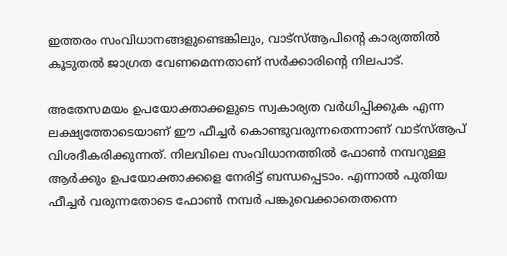ഇത്തരം സംവിധാനങ്ങളുണ്ടെങ്കിലും, വാട്‌സ്ആപിന്റെ കാര്യത്തിൽ കൂടുതൽ ജാഗ്രത വേണമെന്നതാണ് സർക്കാരിന്റെ നിലപാട്.

അതേസമയം ഉപയോക്താക്കളുടെ സ്വകാര്യത വർധിപ്പിക്കുക എന്ന ലക്ഷ്യത്തോടെയാണ് ഈ ഫീച്ചർ കൊണ്ടുവരുന്നതെന്നാണ് വാട്‌സ്ആപ് വിശദീകരിക്കുന്നത്. നിലവിലെ സംവിധാനത്തിൽ ഫോൺ നമ്പറുള്ള ആർക്കും ഉപയോക്താക്കളെ നേരിട്ട് ബന്ധപ്പെടാം. എന്നാൽ പുതിയ ഫീച്ചർ വരുന്നതോടെ ഫോൺ നമ്പർ പങ്കുവെക്കാതെതന്നെ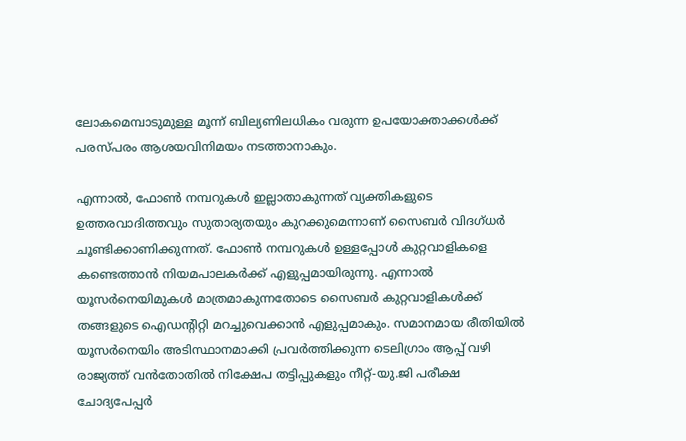ലോകമെമ്പാടുമുള്ള മൂന്ന് ബില്യണിലധികം വരുന്ന ഉപയോക്താക്കൾക്ക് പരസ്പരം ആശയവിനിമയം നടത്താനാകും.

എന്നാൽ, ഫോൺ നമ്പറുകൾ ഇല്ലാതാകുന്നത് വ്യക്തികളുടെ ഉത്തരവാദിത്തവും സുതാര്യതയും കുറക്കുമെന്നാണ് സൈബർ വിദഗ്ധർ ചൂണ്ടിക്കാണിക്കുന്നത്. ഫോൺ നമ്പറുകൾ ഉള്ളപ്പോൾ കുറ്റവാളികളെ കണ്ടെത്താൻ നിയമപാലകർക്ക് എളുപ്പമായിരുന്നു. എന്നാൽ യൂസർനെയിമുകൾ മാത്രമാകുന്നതോടെ സൈബർ കുറ്റവാളികൾക്ക് തങ്ങളുടെ ഐഡന്റിറ്റി മറച്ചുവെക്കാൻ എളുപ്പമാകും. സമാനമായ രീതിയിൽ യൂസർനെയിം അടിസ്ഥാനമാക്കി പ്രവർത്തിക്കുന്ന ടെലിഗ്രാം ആപ്പ് വഴി രാജ്യത്ത് വൻതോതിൽ നിക്ഷേപ തട്ടിപ്പുകളും നീറ്റ്-യു.ജി പരീക്ഷ ചോദ്യപേപ്പർ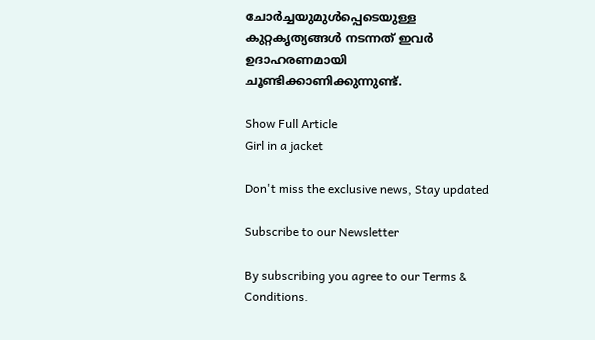ചോർച്ചയുമുൾപ്പെടെയുള്ള കുറ്റകൃത്യങ്ങൾ നടന്നത് ഇവർ ഉദാഹരണമായി ചൂണ്ടിക്കാണിക്കുന്നുണ്ട്.

Show Full Article
Girl in a jacket

Don't miss the exclusive news, Stay updated

Subscribe to our Newsletter

By subscribing you agree to our Terms & Conditions.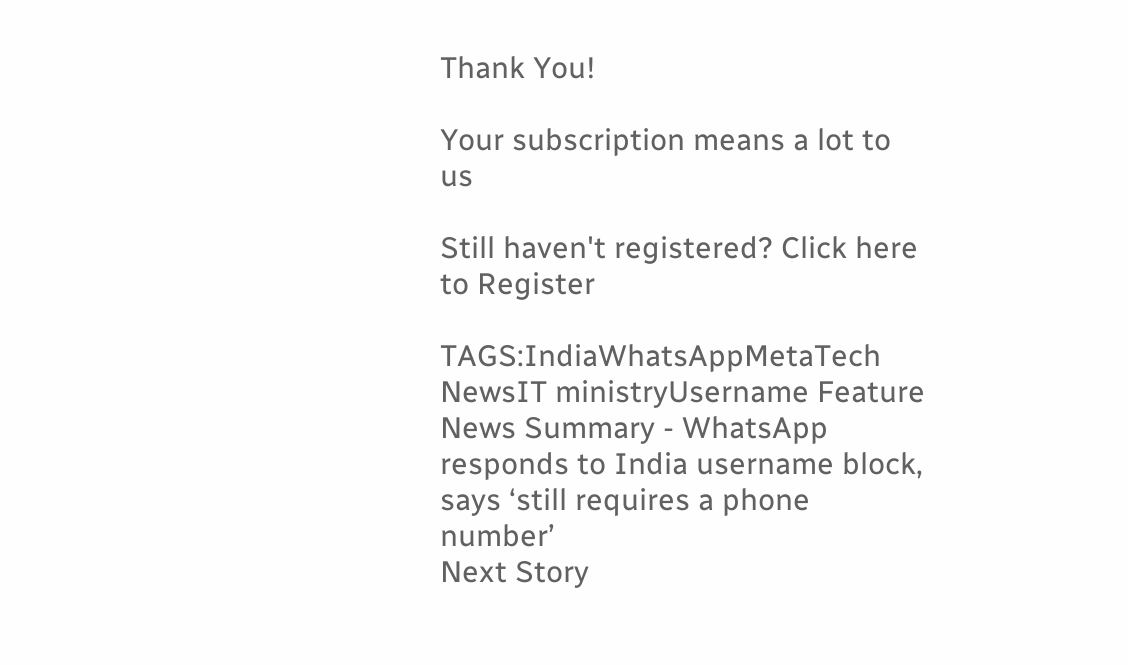Thank You!

Your subscription means a lot to us

Still haven't registered? Click here to Register

TAGS:IndiaWhatsAppMetaTech NewsIT ministryUsername Feature
News Summary - WhatsApp responds to India username block, says ‘still requires a phone number’
Next Story